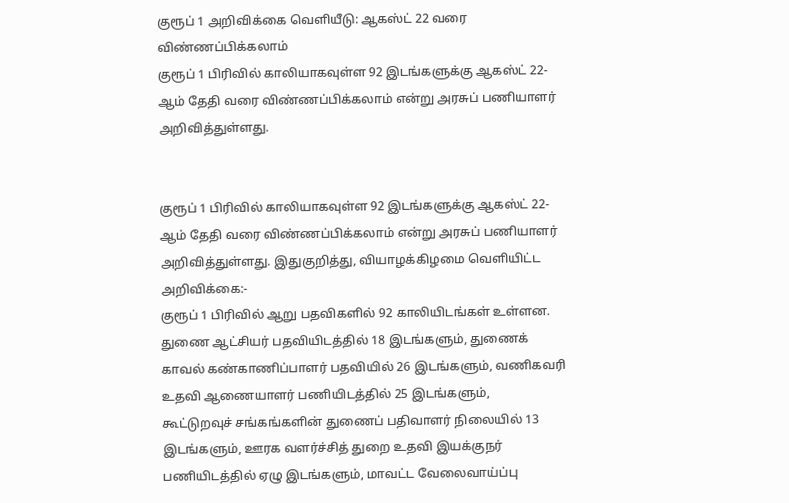குரூப் 1 அறிவிக்கை வெளியீடு: ஆகஸ்ட் 22 வரை விண்ணப்பிக்கலாம்
குரூப் 1 பிரிவில் காலியாகவுள்ள 92 இடங்களுக்கு ஆகஸ்ட் 22-ஆம் தேதி வரை விண்ணப்பிக்கலாம் என்று அரசுப் பணியாளர் அறிவித்துள்ளது.


குரூப் 1 பிரிவில் காலியாகவுள்ள 92 இடங்களுக்கு ஆகஸ்ட் 22-ஆம் தேதி வரை விண்ணப்பிக்கலாம் என்று அரசுப் பணியாளர் அறிவித்துள்ளது. இதுகுறித்து, வியாழக்கிழமை வெளியிட்ட அறிவிக்கை:-
குரூப் 1 பிரிவில் ஆறு பதவிகளில் 92 காலியிடங்கள் உள்ளன. துணை ஆட்சியர் பதவியிடத்தில் 18 இடங்களும், துணைக் காவல் கண்காணிப்பாளர் பதவியில் 26 இடங்களும், வணிகவரி உதவி ஆணையாளர் பணியிடத்தில் 25 இடங்களும்,
கூட்டுறவுச் சங்கங்களின் துணைப் பதிவாளர் நிலையில் 13 இடங்களும், ஊரக வளர்ச்சித் துறை உதவி இயக்குநர் பணியிடத்தில் ஏழு இடங்களும், மாவட்ட வேலைவாய்ப்பு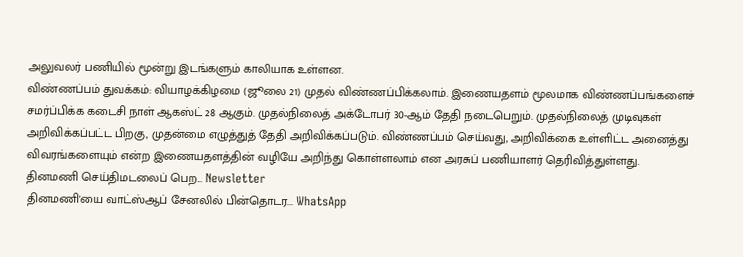அலுவலர் பணியில் மூன்று இடங்களும் காலியாக உள்ளன.
விண்ணப்பம் துவக்கம்: வியாழக்கிழமை (ஜூலை 21) முதல் விண்ணப்பிக்கலாம். இணையதளம் மூலமாக விண்ணப்பங்களைச் சமர்ப்பிக்க கடைசி நாள் ஆகஸ்ட் 28 ஆகும். முதல்நிலைத் அக்டோபர் 30-ஆம் தேதி நடைபெறும். முதல்நிலைத் முடிவுகள் அறிவிக்கப்பட்ட பிறகு, முதன்மை எழுத்துத் தேதி அறிவிக்கப்படும். விண்ணப்பம் செய்வது, அறிவிக்கை உள்ளிட்ட அனைத்து விவரங்களையும் என்ற இணையதளத்தின் வழியே அறிந்து கொள்ளலாம் என அரசுப் பணியாளர் தெரிவித்துள்ளது.
தினமணி செய்திமடலைப் பெற... Newsletter
தினமணி'யை வாட்ஸ்ஆப் சேனலில் பின்தொடர... WhatsApp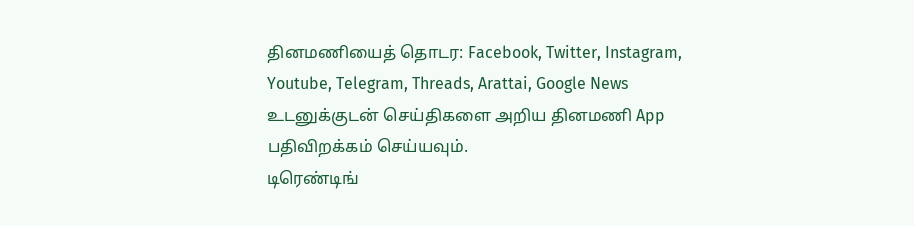தினமணியைத் தொடர: Facebook, Twitter, Instagram, Youtube, Telegram, Threads, Arattai, Google News
உடனுக்குடன் செய்திகளை அறிய தினமணி App பதிவிறக்கம் செய்யவும்.
டிரெண்டிங்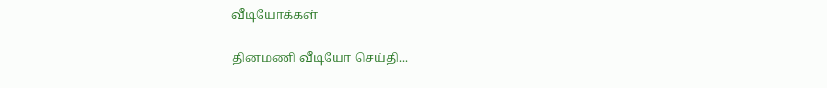வீடியோக்கள்

தினமணி வீடியோ செய்தி...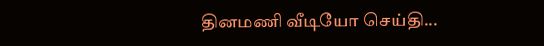தினமணி வீடியோ செய்தி...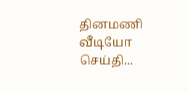தினமணி வீடியோ செய்தி...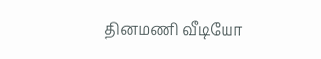தினமணி வீடியோ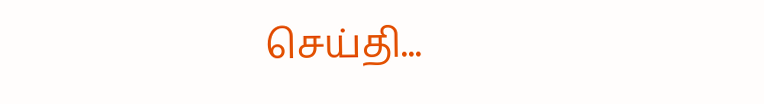செய்தி...